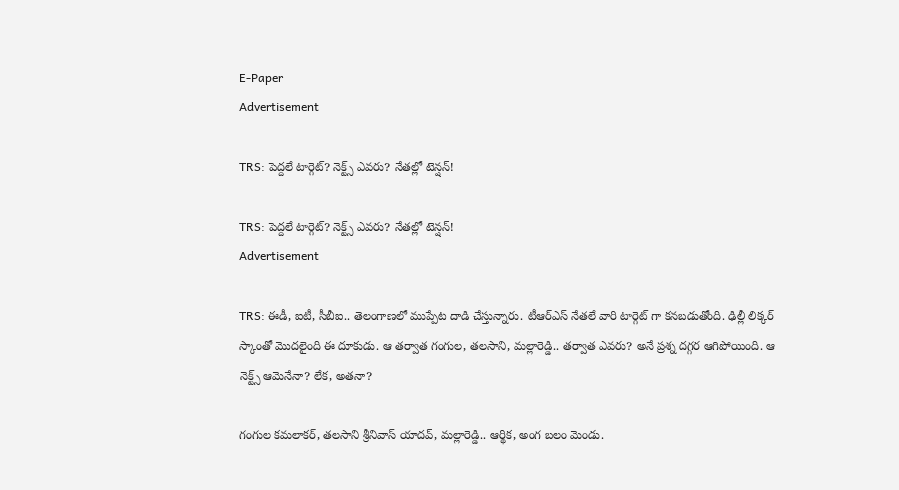E-Paper
Advertisement

TRS: పెద్దలే టార్గెట్? నెక్ట్స్ ఎవరు? నేతల్లో టెన్షన్!

TRS: పెద్దలే టార్గెట్? నెక్ట్స్ ఎవరు? నేతల్లో టెన్షన్!
Advertisement

TRS: ఈడీ, ఐటీ, సీబీఐ.. తెలంగాణలో ముప్పేట దాడి చేస్తున్నారు. టీఆర్ఎస్ నేతలే వారి టార్గెట్ గా కనబడుతోంది. ఢిల్లీ లిక్కర్ స్కాంతో మొదలైంది ఈ దూకుడు. ఆ తర్వాత గంగుల, తలసాని, మల్లారెడ్డి.. తర్వాత ఎవరు? అనే ప్రశ్న దగ్గర ఆగిపోయింది. ఆ నెక్ట్స్ ఆమెనేనా? లేక, అతనా?

గంగుల కమలాకర్, తలసాని శ్రీనివాస్ యాదవ్, మల్లారెడ్డి.. ఆర్థిక, అంగ బలం మెండు.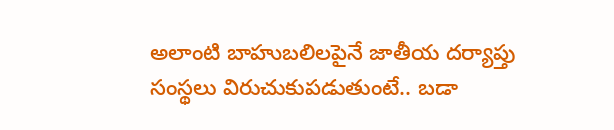అలాంటి బాహుబలిలపైనే జాతీయ దర్యాప్తు సంస్థలు విరుచుకుపడుతుంటే.. బడా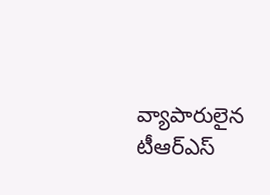వ్యాపారులైన టీఆర్‌ఎస్‌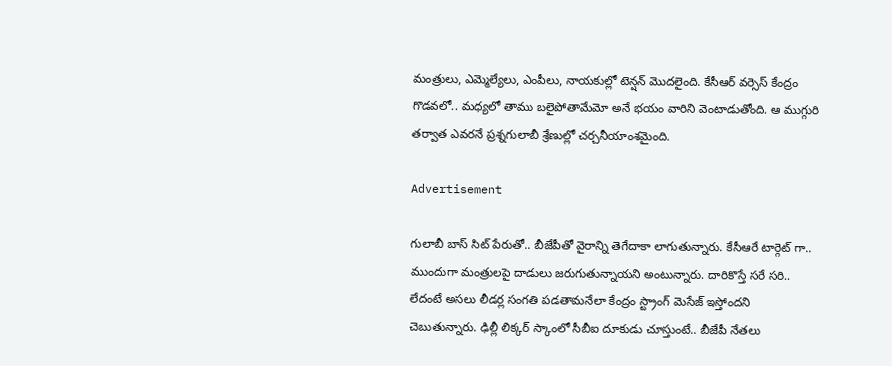మంత్రులు, ఎమ్మెల్యేలు, ఎంపీలు, నాయకుల్లో టెన్షన్‌ మొదలైంది. కేసీఆర్ వర్సెస్ కేంద్రం గొడవలో.. మధ్యలో తాము బలైపోతామేమో అనే భయం వారిని వెంటాడుతోంది. ఆ ముగ్గురి తర్వాత ఎవరనే ప్రశ్నగులాబీ శ్రేణుల్లో చర్చనీయాంశమైంది.

Advertisement

గులాబీ బాస్ సిట్ పేరుతో.. బీజేపీతో వైరాన్ని తెగేదాకా లాగుతున్నారు. కేసీఆరే టార్గెట్ గా.. ముందుగా మంత్రులపై దాడులు జరుగుతున్నాయని అంటున్నారు. దారికొస్తే సరే సరి.. లేదంటే అసలు లీడర్ల సంగతి పడతామనేలా కేంద్రం స్ట్రాంగ్ మెసేజ్ ఇస్తోందని చెబుతున్నారు. ఢిల్లీ లిక్కర్ స్కాంలో సీబీఐ దూకుడు చూస్తుంటే.. బీజేపీ నేతలు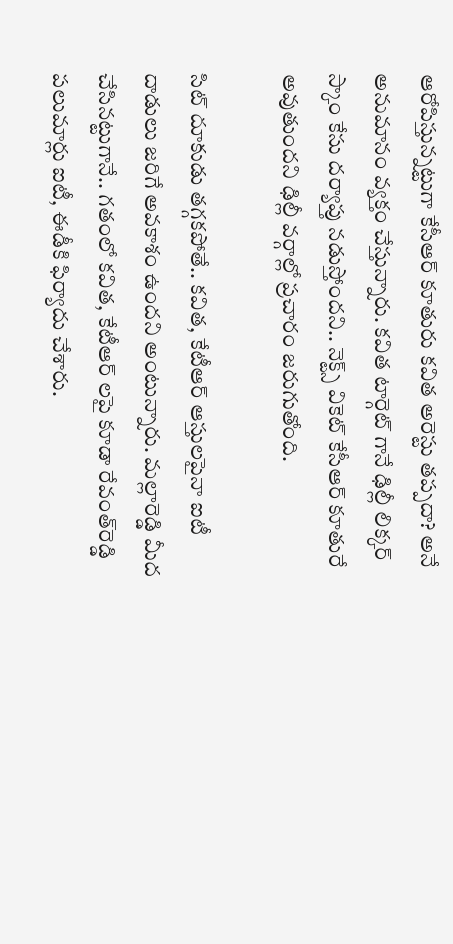ఆరోపిస్తున్నట్టుగా కేసీఆర్ కూతురు కవిత అరెస్టు తప్పదా? అనే అనుమానం వ్యక్తం చేస్తున్నారు. కవిత టార్గెట్ గానే ఢిల్లీ లిక్కర్ స్కాం కేసు దర్యాప్తు నడుస్తోందని.. నెక్ట్స్ వికెట్ కేసీఆర్ కూతురే అవుతుందని ఢిల్లీ వర్గాల్లో ప్రచారం జరుగుతోంది.

సిట్ దూకుడు తగ్గకపోతే.. కవిత, కేటీఆర్ ఆస్తులపైనా ఐటీ దాడులు జరిగే అవకాశం ఉందని అంటున్నారు. మల్లారెడ్డి మీద చేసినట్టుగానే.. గతంలో కవిత, కేటీఆర్ లపై కూడా రేవంత్‌రెడ్డి పలుమార్లు ఐటీ, ఈడీకి ఫిర్యాదు చేశారు.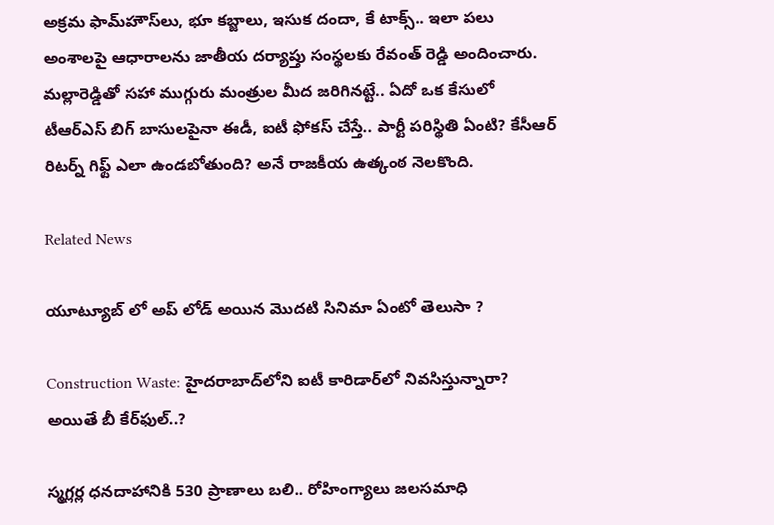అక్రమ ఫామ్‌హౌస్‌లు, భూ కబ్జాలు, ఇసుక దందా, కే టాక్స్‌.. ఇలా పలు అంశాలపై ఆధారాలను జాతీయ దర్యాప్తు సంస్థలకు రేవంత్ రెడ్డి అందించారు. మల్లారెడ్డితో సహా ముగ్గురు మంత్రుల మీద జరిగినట్టే.. ఏదో ఒక కేసులో టీఆర్ఎస్ బిగ్ బాసులపైనా ఈడీ, ఐటీ ఫోకస్ చేస్తే.. పార్టీ పరిస్థితి ఏంటి? కేసీఆర్ రిటర్న్ గిఫ్ట్ ఎలా ఉండబోతుంది? అనే రాజకీయ ఉత్కంఠ నెలకొంది.

Related News

యూట్యూబ్ లో అప్ లోడ్ అయిన మొదటి సినిమా ఏంటో తెలుసా ?

Construction Waste: హైదరాబాద్‌లోని ఐటీ కారిడార్‌లో నివసిస్తున్నారా? అయితే బీ కేర్‌ఫుల్..?

స్మగ్లర్ల ధనదాహానికి 530 ప్రాణాలు బలి.. రోహింగ్యాలు జలసమాధి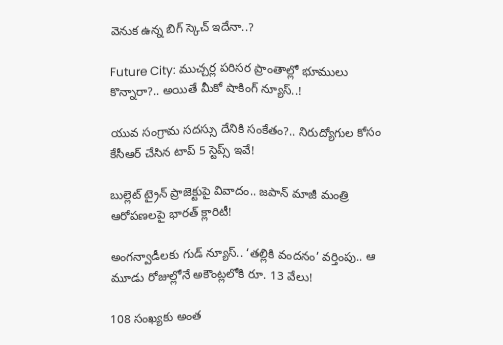వెనుక ఉన్న బిగ్ స్కెచ్ ఇదేనా..?

Future City: ముచ్చర్ల పరిసర ప్రాంతాల్లో భూములు కొన్నారా?.. అయితే మీకో షాకింగ్ న్యూస్..!

యువ సంగ్రామ సదస్సు దేనికి సంకేతం?.. నిరుద్యోగుల కోసం కేసీఆర్ చేసిన టాప్ 5 స్టెప్స్ ఇవే!

బుల్లెట్ ట్రైన్ ప్రాజెక్టుపై వివాదం.. జపాన్ మాజీ మంత్రి ఆరోపణలపై భారత్ క్లారిటీ!

అంగన్వాడీలకు గుడ్ న్యూస్.. ‘తల్లికి వందనం’ వర్తింపు.. ఆ మూడు రోజుల్లోనే అకౌంట్లలోకి రూ. 13 వేలు!

108 సంఖ్యకు అంత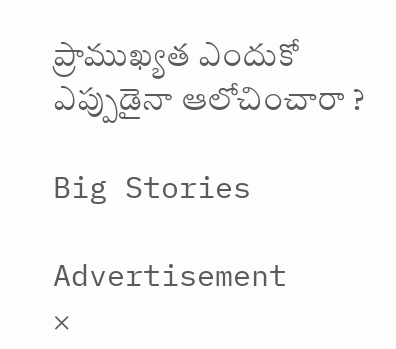ప్రాముఖ్యత ఎందుకో ఎప్పుడైనా ఆలోచించారా ?

Big Stories

Advertisement
×